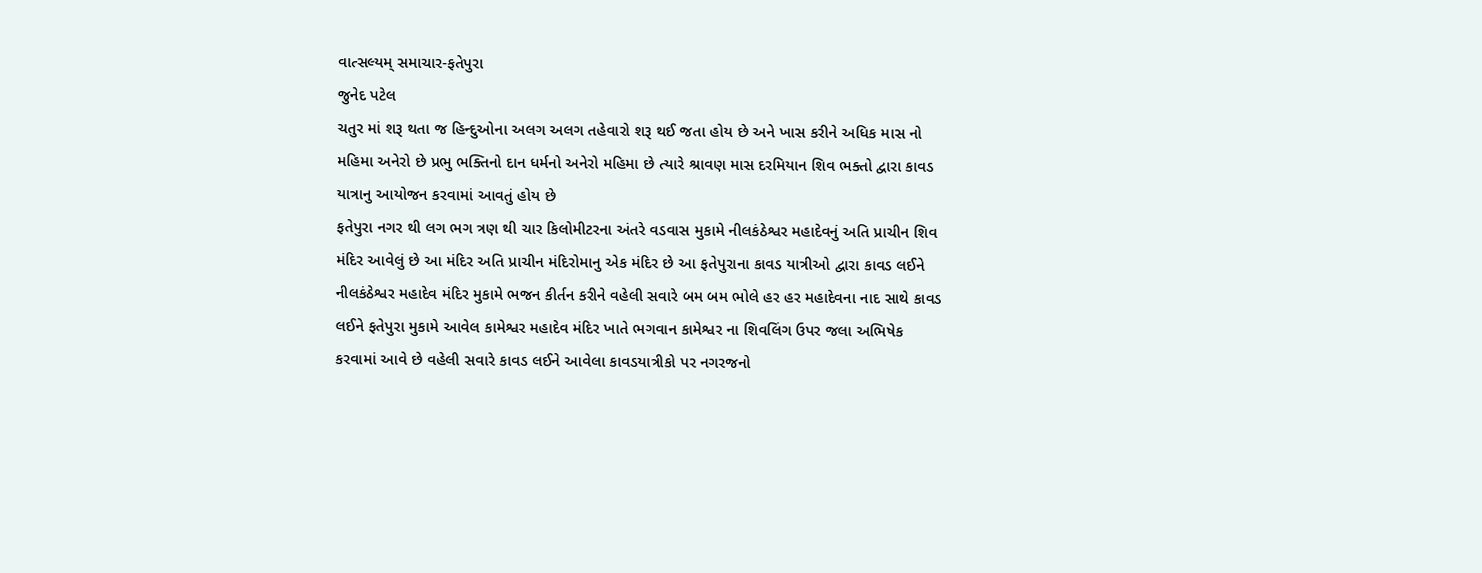વાત્સલ્યમ્ સમાચાર-ફતેપુરા
જુનેદ પટેલ
ચતુર માં શરૂ થતા જ હિન્દુઓના અલગ અલગ તહેવારો શરૂ થઈ જતા હોય છે અને ખાસ કરીને અધિક માસ નો મહિમા અનેરો છે પ્રભુ ભક્તિનો દાન ધર્મનો અનેરો મહિમા છે ત્યારે શ્રાવણ માસ દરમિયાન શિવ ભક્તો દ્વારા કાવડ યાત્રાનુ આયોજન કરવામાં આવતું હોય છે
ફતેપુરા નગર થી લગ ભગ ત્રણ થી ચાર કિલોમીટરના અંતરે વડવાસ મુકામે નીલકંઠેશ્વર મહાદેવનું અતિ પ્રાચીન શિવ મંદિર આવેલું છે આ મંદિર અતિ પ્રાચીન મંદિરોમાનુ એક મંદિર છે આ ફતેપુરાના કાવડ યાત્રીઓ દ્વારા કાવડ લઈને નીલકંઠેશ્વર મહાદેવ મંદિર મુકામે ભજન કીર્તન કરીને વહેલી સવારે બમ બમ ભોલે હર હર મહાદેવના નાદ સાથે કાવડ લઈને ફતેપુરા મુકામે આવેલ કામેશ્વર મહાદેવ મંદિર ખાતે ભગવાન કામેશ્વર ના શિવલિંગ ઉપર જલા અભિષેક કરવામાં આવે છે વહેલી સવારે કાવડ લઈને આવેલા કાવડયાત્રીકો પર નગરજનો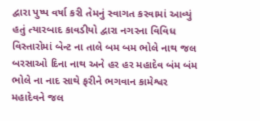દ્વારા પુષ્પ વર્ષા કરી તેમનું સ્વાગત કરવામાં આવ્યું હતું ત્યારબાદ કાવડીયો દ્વારા નગરના વિવિધ વિસ્તારોમાં બેન્ટ ના તાલે બમ બમ ભોલે નાથ જલ બરસાઓ દિના નાથ અને હર હર મહાદેવ બંમ બંમ ભોલે ના નાદ સાથે ફરીને ભગવાન કામેશ્વર મહાદેવને જલ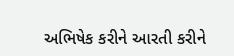અભિષેક કરીને આરતી કરીને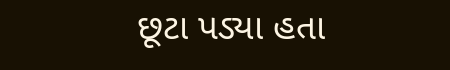છૂટા પડ્યા હતા